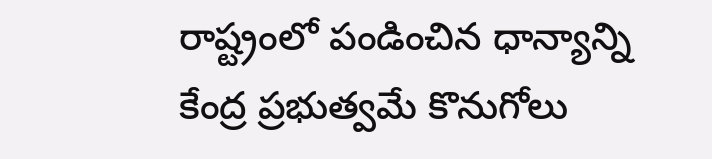రాష్ట్రంలో పండించిన ధాన్యాన్ని కేంద్ర ప్రభుత్వమే కొనుగోలు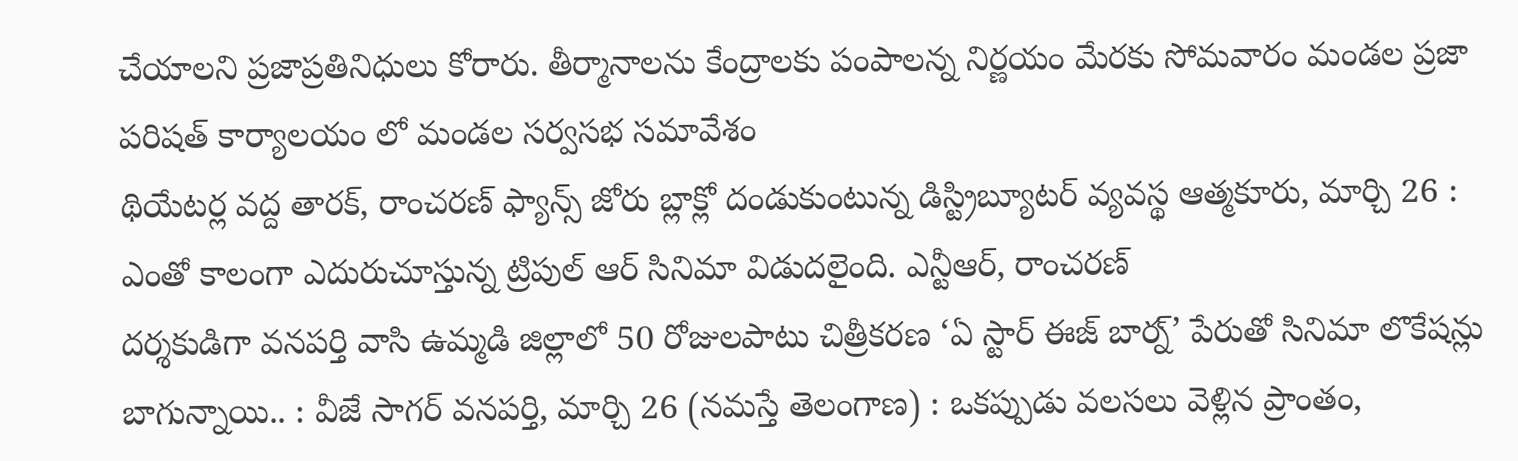చేయాలని ప్రజాప్రతినిధులు కోరారు. తీర్మానాలను కేంద్రాలకు పంపాలన్న నిర్ణయం మేరకు సోమవారం మండల ప్రజా పరిషత్ కార్యాలయం లో మండల సర్వసభ సమావేశం
థియేటర్ల వద్ద తారక్, రాంచరణ్ ఫ్యాన్స్ జోరు బ్లాక్లో దండుకుంటున్న డిస్ట్రిబ్యూటర్ వ్యవస్థ ఆత్మకూరు, మార్చి 26 : ఎంతో కాలంగా ఎదురుచూస్తున్న ట్రిపుల్ ఆర్ సినిమా విడుదలైంది. ఎన్టీఆర్, రాంచరణ్
దర్శకుడిగా వనపర్తి వాసి ఉమ్మడి జిల్లాలో 50 రోజులపాటు చిత్రీకరణ ‘ఏ స్టార్ ఈజ్ బార్న్’ పేరుతో సినిమా లొకేషన్లు బాగున్నాయి.. : వీజే సాగర్ వనపర్తి, మార్చి 26 (నమస్తే తెలంగాణ) : ఒకప్పుడు వలసలు వెళ్లిన ప్రాంతం,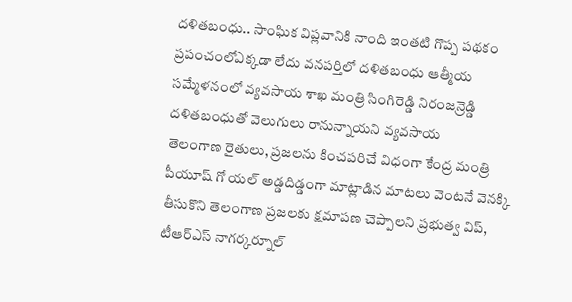దళితబంధు.. సాంఘిక విప్లవానికి నాంది ఇంతటి గొప్ప పథకం ప్రపంచంలోఎక్కడా లేదు వనపర్తిలో దళితబంధు ఆత్మీయ సమ్మేళనంలో వ్యవసాయ శాఖ మంత్రి సింగిరెడ్డి నిరంజన్రెడ్డి దళితబంధుతో వెలుగులు రానున్నాయని వ్యవసాయ
తెలంగాణ రైతులు, ప్రజలను కించపరిచే విధంగా కేంద్ర మంత్రి పీయూష్ గో యల్ అడ్డదిడ్డంగా మాట్లాడిన మాటలు వెంటనే వెనక్కి తీసుకొని తెలంగాణ ప్రజలకు క్షమాపణ చెప్పాలని ప్రభుత్వ విప్, టీఆర్ఎస్ నాగర్కర్నూల్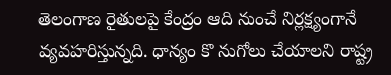తెలంగాణ రైతులపై కేంద్రం ఆది నుంచే నిర్లక్ష్యంగానే వ్యవహరిస్తున్నది. ధాన్యం కొ నుగోలు చేయాలని రాష్ట్ర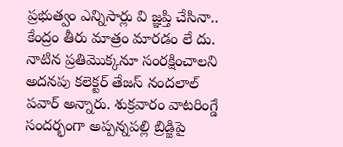ప్రభుత్వం ఎన్నిసార్లు వి జ్ఞప్తి చేసినా.. కేంద్రం తీరు మాత్రం మారడం లే దు.
నాటిన ప్రతిమొక్కనూ సంరక్షించాలని అదనపు కలెక్టర్ తేజస్ నందలాల్ పవార్ అన్నారు. శుక్రవారం వాటరింగ్డే సందర్భంగా అప్పన్నపల్లి బ్రిడ్జిపై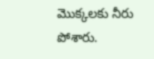మొక్కలకు నీరు పోశారు.